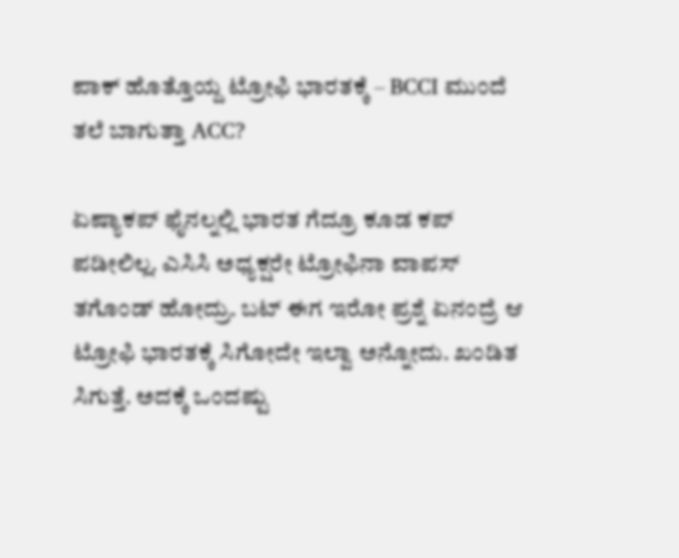ಪಾಕ್ ಹೊತ್ತೊಯ್ದ ಟ್ರೋಫಿ ಭಾರತಕ್ಕೆ – BCCI ಮುಂದೆ ತಲೆ ಬಾಗುತ್ತಾ ACC?

ಏಷ್ಯಾಕಪ್ ಫೈನಲ್ನಲ್ಲಿ ಭಾರತ ಗೆದ್ರೂ ಕೂಡ ಕಪ್ ಪಡೀಲಿಲ್ಲ. ಎಸಿಸಿ ಅಧ್ಯಕ್ಷರೇ ಟ್ರೋಫಿನಾ ವಾಪಸ್ ತಗೊಂಡ್ ಹೋದ್ರು. ಬಟ್ ಈಗ ಇರೋ ಪ್ರಶ್ನೆ ಏನಂದ್ರೆ ಆ ಟ್ರೋಫಿ ಭಾರತಕ್ಕೆ ಸಿಗೋದೇ ಇಲ್ವಾ ಅನ್ನೋದು. ಖಂಡಿತ ಸಿಗುತ್ತೆ. ಅದಕ್ಕೆ ಒಂದಷ್ಟು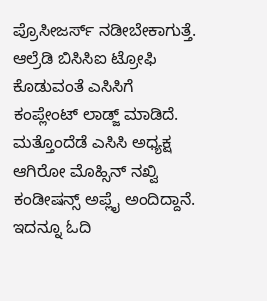ಪ್ರೊಸೀಜರ್ಸ್ ನಡೀಬೇಕಾಗುತ್ತೆ. ಆಲ್ರೆಡಿ ಬಿಸಿಸಿಐ ಟ್ರೋಫಿ ಕೊಡುವಂತೆ ಎಸಿಸಿಗೆ ಕಂಪ್ಲೇಂಟ್ ಲಾಡ್ಜ್ ಮಾಡಿದೆ. ಮತ್ತೊಂದೆಡೆ ಎಸಿಸಿ ಅಧ್ಯಕ್ಷ ಆಗಿರೋ ಮೊಹ್ಸಿನ್ ನಖ್ವಿ ಕಂಡೀಷನ್ಸ್ ಅಪ್ಲೈ ಅಂದಿದ್ದಾನೆ.
ಇದನ್ನೂ ಓದಿ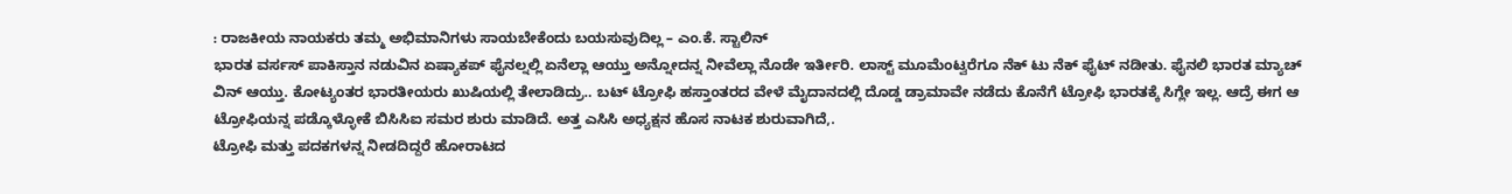: ರಾಜಕೀಯ ನಾಯಕರು ತಮ್ಮ ಅಭಿಮಾನಿಗಳು ಸಾಯಬೇಕೆಂದು ಬಯಸುವುದಿಲ್ಲ – ಎಂ.ಕೆ. ಸ್ಟಾಲಿನ್
ಭಾರತ ವರ್ಸಸ್ ಪಾಕಿಸ್ತಾನ ನಡುವಿನ ಏಷ್ಯಾಕಪ್ ಫೈನಲ್ನಲ್ಲಿ ಏನೆಲ್ಲಾ ಆಯ್ತು ಅನ್ನೋದನ್ನ ನೀವೆಲ್ಲಾ ನೊಡೇ ಇರ್ತೀರಿ. ಲಾಸ್ಟ್ ಮೂಮೆಂಟ್ವರೆಗೂ ನೆಕ್ ಟು ನೆಕ್ ಫೈಟ್ ನಡೀತು. ಫೈನಲಿ ಭಾರತ ಮ್ಯಾಚ್ ವಿನ್ ಆಯ್ತು. ಕೋಟ್ಯಂತರ ಭಾರತೀಯರು ಖುಷಿಯಲ್ಲಿ ತೇಲಾಡಿದ್ರು.. ಬಟ್ ಟ್ರೋಫಿ ಹಸ್ತಾಂತರದ ವೇಳೆ ಮೈದಾನದಲ್ಲಿ ದೊಡ್ಡ ಡ್ರಾಮಾವೇ ನಡೆದು ಕೊನೆಗೆ ಟ್ರೋಫಿ ಭಾರತಕ್ಕೆ ಸಿಗ್ಲೇ ಇಲ್ಲ. ಆದ್ರೆ ಈಗ ಆ ಟ್ರೋಫಿಯನ್ನ ಪಡ್ಕೊಳ್ಳೋಕೆ ಬಿಸಿಸಿಐ ಸಮರ ಶುರು ಮಾಡಿದೆ. ಅತ್ತ ಎಸಿಸಿ ಅಧ್ಯಕ್ಷನ ಹೊಸ ನಾಟಕ ಶುರುವಾಗಿದೆ,.
ಟ್ರೋಫಿ ಮತ್ತು ಪದಕಗಳನ್ನ ನೀಡದಿದ್ದರೆ ಹೋರಾಟದ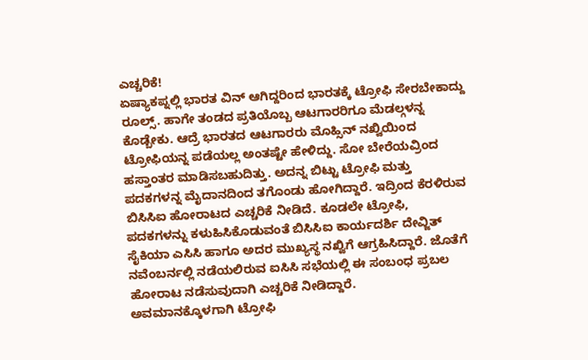ಎಚ್ಚರಿಕೆ!
ಏಷ್ಯಾಕಪ್ನಲ್ಲಿ ಭಾರತ ವಿನ್ ಆಗಿದ್ದರಿಂದ ಭಾರತಕ್ಕೆ ಟ್ರೋಫಿ ಸೇರಬೇಕಾದ್ದು ರೂಲ್ಸ್. ಹಾಗೇ ತಂಡದ ಪ್ರತಿಯೊಬ್ಬ ಆಟಗಾರರಿಗೂ ಮೆಡಲ್ಗಳನ್ನ ಕೊಡ್ಬೇಕು. ಆದ್ರೆ ಭಾರತದ ಆಟಗಾರರು ಮೊಹ್ಸಿನ್ ನಖ್ವಿಯಿಂದ ಟ್ರೋಫಿಯನ್ನ ಪಡೆಯಲ್ಲ ಅಂತಷ್ಟೇ ಹೇಳಿದ್ದು. ಸೋ ಬೇರೆಯವ್ರಿಂದ ಹಸ್ತಾಂತರ ಮಾಡಿಸಬಹುದಿತ್ತು. ಅದನ್ನ ಬಿಟ್ಟು ಟ್ರೋಫಿ ಮತ್ತು ಪದಕಗಳನ್ನ ಮೈದಾನದಿಂದ ತಗೊಂಡು ಹೋಗಿದ್ದಾರೆ. ಇದ್ರಿಂದ ಕೆರಳಿರುವ ಬಿಸಿಸಿಐ ಹೋರಾಟದ ಎಚ್ಚರಿಕೆ ನೀಡಿದೆ. ಕೂಡಲೇ ಟ್ರೋಫಿ, ಪದಕಗಳನ್ನು ಕಳುಹಿಸಿಕೊಡುವಂತೆ ಬಿಸಿಸಿಐ ಕಾರ್ಯದರ್ಶಿ ದೇವ್ಜಿತ್ ಸೈಕಿಯಾ ಎಸಿಸಿ ಹಾಗೂ ಅದರ ಮುಖ್ಯಸ್ಥ ನಖ್ವಿಗೆ ಆಗ್ರಹಿಸಿದ್ದಾರೆ. ಜೊತೆಗೆ ನವೆಂಬರ್ನಲ್ಲಿ ನಡೆಯಲಿರುವ ಐಸಿಸಿ ಸಭೆಯಲ್ಲಿ ಈ ಸಂಬಂಧ ಪ್ರಬಲ ಹೋರಾಟ ನಡೆಸುವುದಾಗಿ ಎಚ್ಚರಿಕೆ ನೀಡಿದ್ದಾರೆ.
ಅವಮಾನಕ್ಕೊಳಗಾಗಿ ಟ್ರೋಫಿ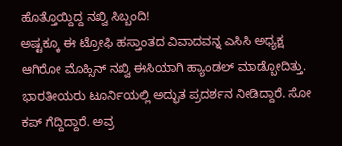ಹೊತ್ತೊಯ್ದಿದ್ದ ನಖ್ವಿ ಸಿಬ್ಬಂದಿ!
ಅಷ್ಟಕ್ಕೂ ಈ ಟ್ರೋಫಿ ಹಸ್ತಾಂತದ ವಿವಾದವನ್ನ ಎಸಿಸಿ ಅಧ್ಯಕ್ಷ ಆಗಿರೋ ಮೊಹ್ಸಿನ್ ನಖ್ವಿ ಈಸಿಯಾಗಿ ಹ್ಯಾಂಡಲ್ ಮಾಡ್ಬೋದಿತ್ತು. ಭಾರತೀಯರು ಟೂರ್ನಿಯಲ್ಲಿ ಅದ್ಭುತ ಪ್ರದರ್ಶನ ನೀಡಿದ್ದಾರೆ. ಸೋ ಕಪ್ ಗೆದ್ದಿದ್ದಾರೆ. ಅವ್ರ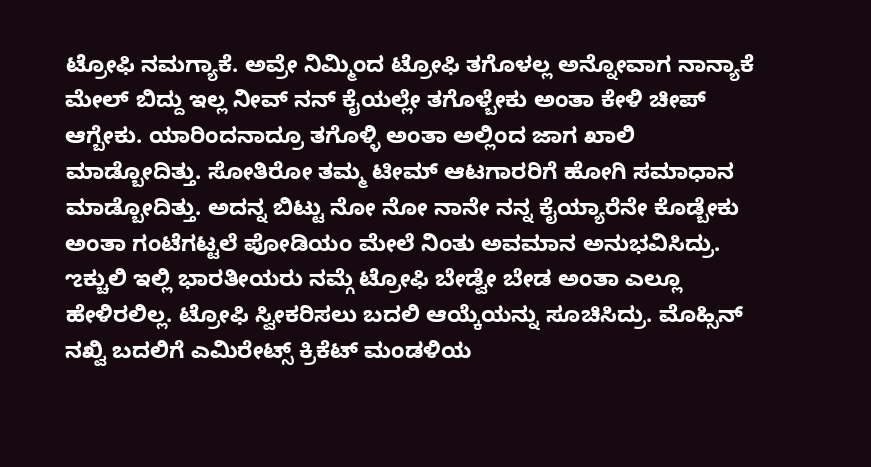ಟ್ರೋಫಿ ನಮಗ್ಯಾಕೆ. ಅವ್ರೇ ನಿಮ್ಮಿಂದ ಟ್ರೋಫಿ ತಗೊಳಲ್ಲ ಅನ್ನೋವಾಗ ನಾನ್ಯಾಕೆ ಮೇಲ್ ಬಿದ್ದು ಇಲ್ಲ ನೀವ್ ನನ್ ಕೈಯಲ್ಲೇ ತಗೊಳ್ಬೇಕು ಅಂತಾ ಕೇಳಿ ಚೀಪ್ ಆಗ್ಬೇಕು. ಯಾರಿಂದನಾದ್ರೂ ತಗೊಳ್ಳಿ ಅಂತಾ ಅಲ್ಲಿಂದ ಜಾಗ ಖಾಲಿ ಮಾಡ್ಬೋದಿತ್ತು. ಸೋತಿರೋ ತಮ್ಮ ಟೀಮ್ ಆಟಗಾರರಿಗೆ ಹೋಗಿ ಸಮಾಧಾನ ಮಾಡ್ಬೋದಿತ್ತು. ಅದನ್ನ ಬಿಟ್ಟು ನೋ ನೋ ನಾನೇ ನನ್ನ ಕೈಯ್ಯಾರೆನೇ ಕೊಡ್ಬೇಕು ಅಂತಾ ಗಂಟೆಗಟ್ಟಲೆ ಪೋಡಿಯಂ ಮೇಲೆ ನಿಂತು ಅವಮಾನ ಅನುಭವಿಸಿದ್ರು. ಌಕ್ಚುಲಿ ಇಲ್ಲಿ ಭಾರತೀಯರು ನಮ್ಗೆ ಟ್ರೋಫಿ ಬೇಡ್ವೇ ಬೇಡ ಅಂತಾ ಎಲ್ಲೂ ಹೇಳಿರಲಿಲ್ಲ. ಟ್ರೋಫಿ ಸ್ವೀಕರಿಸಲು ಬದಲಿ ಆಯ್ಕೆಯನ್ನು ಸೂಚಿಸಿದ್ರು. ಮೊಹ್ಸಿನ್ ನಖ್ವಿ ಬದಲಿಗೆ ಎಮಿರೇಟ್ಸ್ ಕ್ರಿಕೆಟ್ ಮಂಡಳಿಯ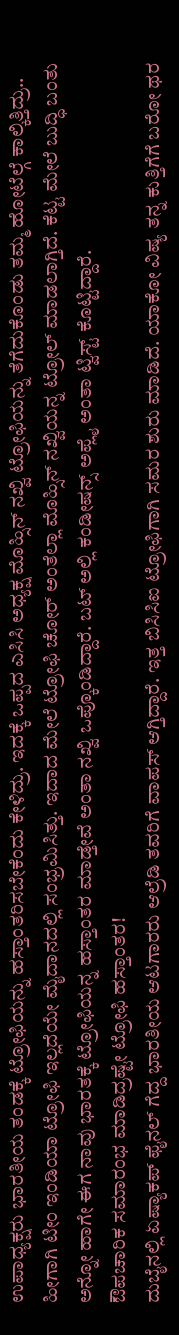ಉಪಾಧ್ಯಕ್ಷರು ಭಾರತೀಯ ತಂಡಕ್ಕೆ ಟ್ರೋಫಿಯನ್ನು ಹಸ್ತಾಂತರಿಸಬೇಕೆಂದು ಕೇಳಿದ್ರು. ಇದಕ್ಕೆ ಒಪ್ಪದ ಎಸಿಸಿ ಅಧ್ಯಕ್ಷ ಮೊಹ್ಸಿನ್ ನಖ್ವಿ ಟ್ರೋಫಿಯನ್ನು ತೆಗೆದುಕೊಂಡು ತಮ್ಮ ಹೋಟೆಲ್ಗೆ ಕಾಲ್ಕಿತ್ತಿದ್ರು.. ಹೀಗಾಗಿ ಟೀಂ ಇಂಡಿಯಾ ಟ್ರೋಫಿ ಇಲ್ಲದೆಯೇ ಮೈದಾನದಲ್ಲಿ ಸಂಭ್ರಮಿಸಿತ್ತು. ಇದಾದ ಮೇಲೆ ಟ್ರೋಫಿ ಚೋರ್ ಅಂತೆಲ್ಲಾ ಮೊಹ್ಸಿನ್ ನಖ್ವಿಯನ್ನ ಟ್ರೋಲ್ ಮಾಡಲಾಗ್ತಿದೆ. ಕೆಟ್ಟ ಮೇಲೆ ಬುದ್ಧಿ ಬಂತು ಅನ್ನೋ ಹಾಗೇ ಈಗ ನಾವು ಭಾರತಕ್ಕೆ ಟ್ರೋಫಿಯನ್ನ ಹಸ್ತಾಂತರ ಮಾಡ್ತೇವೆ ಅಂತಾ ನಖ್ವಿ ಒಪ್ಕೊಂಡಿದ್ದಾರೆ. ಬಟ್ ಅಲ್ಲಿ ಕಂಡೀಷನ್ಸ್ ಅಪ್ಲೈ ಅಂತಾ ಟ್ವಿಸ್ಟ್ ಕೊಟ್ಟಿದ್ದಾರೆ.
ಔಪಚಾರಿಕ ಸಮಾರಂಭ ಮಾಡಿದ್ರಷ್ಟೇ ಟ್ರೋಫಿ ಹಸ್ತಾಂತರ!
ದುಬೈನಲ್ಲಿ ಏಷ್ಯಾಕಪ್ ಫೈನಲ್ ಗೆದ್ದ ಭಾರತೀಯ ಆಟಗಾರರು ಆಲ್ರೆಡಿ ತವರಿಗೆ ವಾಪಸ್ ಆಗ್ತಿದ್ದಾರೆ. ಇತ್ತ ಬಿಸಿಸಿಐ ಟ್ರೋಫಿಗಾಗಿ ಸಮರ ಶುರು ಮಾಡಿದೆ. ಯಾಕೋ ವಿಷ್ಯ ತನ್ನ ಕುತ್ತಿಗೆಗೆ ಬರೋ ಥರ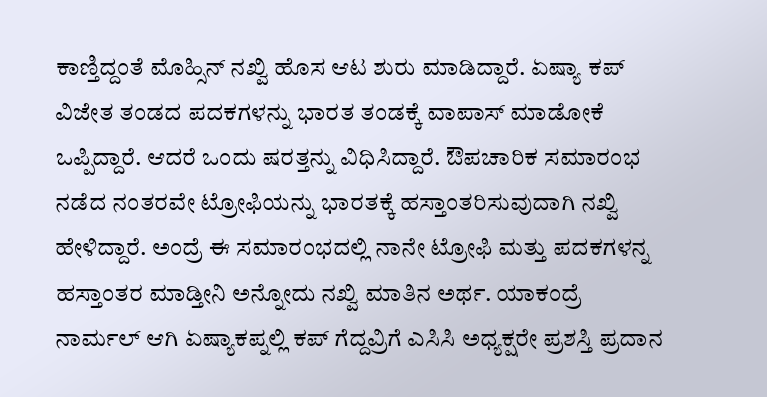ಕಾಣ್ತಿದ್ದಂತೆ ಮೊಹ್ಸಿನ್ ನಖ್ವಿ ಹೊಸ ಆಟ ಶುರು ಮಾಡಿದ್ದಾರೆ. ಏಷ್ಯಾ ಕಪ್ ವಿಜೇತ ತಂಡದ ಪದಕಗಳನ್ನು ಭಾರತ ತಂಡಕ್ಕೆ ವಾಪಾಸ್ ಮಾಡೋಕೆ ಒಪ್ಪಿದ್ದಾರೆ. ಆದರೆ ಒಂದು ಷರತ್ತನ್ನು ವಿಧಿಸಿದ್ದಾರೆ. ಔಪಚಾರಿಕ ಸಮಾರಂಭ ನಡೆದ ನಂತರವೇ ಟ್ರೋಫಿಯನ್ನು ಭಾರತಕ್ಕೆ ಹಸ್ತಾಂತರಿಸುವುದಾಗಿ ನಖ್ವಿ ಹೇಳಿದ್ದಾರೆ. ಅಂದ್ರೆ ಈ ಸಮಾರಂಭದಲ್ಲಿ ನಾನೇ ಟ್ರೋಫಿ ಮತ್ತು ಪದಕಗಳನ್ನ ಹಸ್ತಾಂತರ ಮಾಡ್ತೀನಿ ಅನ್ನೋದು ನಖ್ವಿ ಮಾತಿನ ಅರ್ಥ. ಯಾಕಂದ್ರೆ ನಾರ್ಮಲ್ ಆಗಿ ಏಷ್ಯಾಕಪ್ನಲ್ಲಿ ಕಪ್ ಗೆದ್ದವ್ರಿಗೆ ಎಸಿಸಿ ಅಧ್ಯಕ್ಷರೇ ಪ್ರಶಸ್ತಿ ಪ್ರದಾನ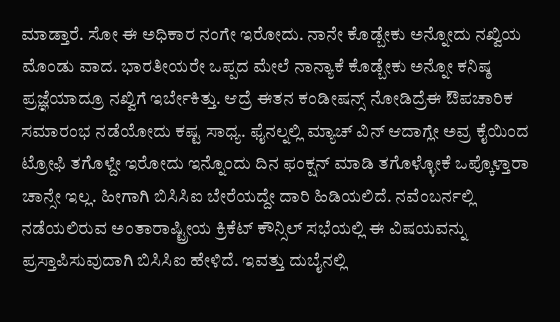ಮಾಡ್ತಾರೆ. ಸೋ ಈ ಅಧಿಕಾರ ನಂಗೇ ಇರೋದು. ನಾನೇ ಕೊಡ್ಬೇಕು ಅನ್ನೋದು ನಖ್ವಿಯ ಮೊಂಡು ವಾದ. ಭಾರತೀಯರೇ ಒಪ್ಪದ ಮೇಲೆ ನಾನ್ಯಾಕೆ ಕೊಡ್ಬೇಕು ಅನ್ನೋ ಕನಿಷ್ಠ ಪ್ರಜ್ಞೆಯಾದ್ರೂ ನಖ್ವಿಗೆ ಇರ್ಬೇಕಿತ್ತು. ಆದ್ರೆ ಈತನ ಕಂಡೀಷನ್ಸ್ ನೋಡಿದ್ರೆಈ ಔಪಚಾರಿಕ ಸಮಾರಂಭ ನಡೆಯೋದು ಕಷ್ಟ ಸಾಧ್ಯ. ಫೈನಲ್ನಲ್ಲಿ ಮ್ಯಾಚ್ ವಿನ್ ಆದಾಗ್ಲೇ ಅವ್ರ ಕೈಯಿಂದ ಟ್ರೋಫಿ ತಗೊಳ್ದೇ ಇರೋದು ಇನ್ನೊಂದು ದಿನ ಫಂಕ್ಷನ್ ಮಾಡಿ ತಗೊಳ್ಳೋಕೆ ಒಪ್ಕೊಳ್ತಾರಾ ಚಾನ್ಸೇ ಇಲ್ಲ. ಹೀಗಾಗಿ ಬಿಸಿಸಿಐ ಬೇರೆಯದ್ದೇ ದಾರಿ ಹಿಡಿಯಲಿದೆ. ನವೆಂಬರ್ನಲ್ಲಿ ನಡೆಯಲಿರುವ ಅಂತಾರಾಷ್ಟ್ರೀಯ ಕ್ರಿಕೆಟ್ ಕೌನ್ಸಿಲ್ ಸಭೆಯಲ್ಲಿ ಈ ವಿಷಯವನ್ನು ಪ್ರಸ್ತಾಪಿಸುವುದಾಗಿ ಬಿಸಿಸಿಐ ಹೇಳಿದೆ. ಇವತ್ತು ದುಬೈನಲ್ಲಿ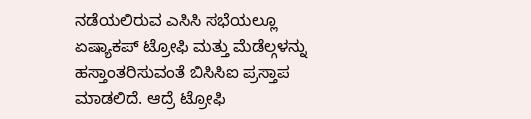ನಡೆಯಲಿರುವ ಎಸಿಸಿ ಸಭೆಯಲ್ಲೂ ಏಷ್ಯಾಕಪ್ ಟ್ರೋಫಿ ಮತ್ತು ಮೆಡೆಲ್ಗಳನ್ನು ಹಸ್ತಾಂತರಿಸುವಂತೆ ಬಿಸಿಸಿಐ ಪ್ರಸ್ತಾಪ ಮಾಡಲಿದೆ. ಆದ್ರೆ ಟ್ರೋಫಿ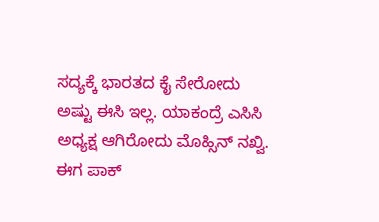ಸದ್ಯಕ್ಕೆ ಭಾರತದ ಕೈ ಸೇರೋದು ಅಷ್ಟು ಈಸಿ ಇಲ್ಲ. ಯಾಕಂದ್ರೆ ಎಸಿಸಿ ಅಧ್ಯಕ್ಷ ಆಗಿರೋದು ಮೊಹ್ಸಿನ್ ನಖ್ವಿ. ಈಗ ಪಾಕ್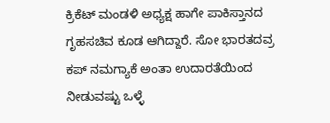ಕ್ರಿಕೆಟ್ ಮಂಡಳಿ ಅಧ್ಯಕ್ಷ ಹಾಗೇ ಪಾಕಿಸ್ತಾನದ ಗೃಹಸಚಿವ ಕೂಡ ಆಗಿದ್ದಾರೆ. ಸೋ ಭಾರತದವ್ರ ಕಪ್ ನಮಗ್ಯಾಕೆ ಅಂತಾ ಉದಾರತೆಯಿಂದ ನೀಡುವಷ್ಟು ಒಳ್ಳೆ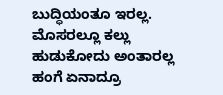ಬುದ್ಧಿಯಂತೂ ಇರಲ್ಲ. ಮೊಸರಲ್ಲೂ ಕಲ್ಲು ಹುಡುಕೋದು ಅಂತಾರಲ್ಲ ಹಂಗೆ ಏನಾದ್ರೂ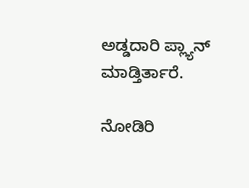ಅಡ್ಡದಾರಿ ಪ್ಲ್ಯಾನ್ ಮಾಡ್ತಿರ್ತಾರೆ.

ನೋಡಿರಿ